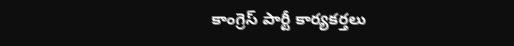కాంగ్రెస్ పార్టీ కార్యకర్తలు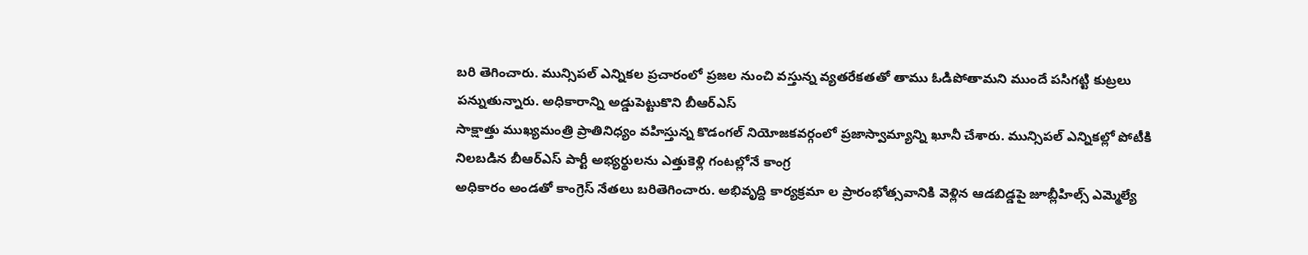బరి తెగించారు. మున్సిపల్ ఎన్నికల ప్రచారంలో ప్రజల నుంచి వస్తున్న వ్యతరేకతతో తాము ఓడిపోతామని ముందే పసిగట్టి కుట్రలు పన్నుతున్నారు. అధికారాన్ని అడ్డుపెట్టుకొని బీఆర్ఎస్
సాక్షాత్తు ముఖ్యమంత్రి ప్రాతినిధ్యం వహిస్తున్న కొడంగల్ నియోజకవర్గంలో ప్రజాస్వామ్యాన్ని ఖూనీ చేశారు. మున్సిపల్ ఎన్నికల్లో పోటీకి నిలబడిన బీఆర్ఎస్ పార్టీ అభ్యర్థులను ఎత్తుకెళ్లి గంటల్లోనే కాంగ్ర
అధికారం అండతో కాంగ్రెస్ నేతలు బరితెగించారు. అభివృద్ది కార్యక్రమా ల ప్రారంభోత్సవానికి వెళ్లిన ఆడబిడ్డపై జూబ్లీహిల్స్ ఎమ్మెల్యే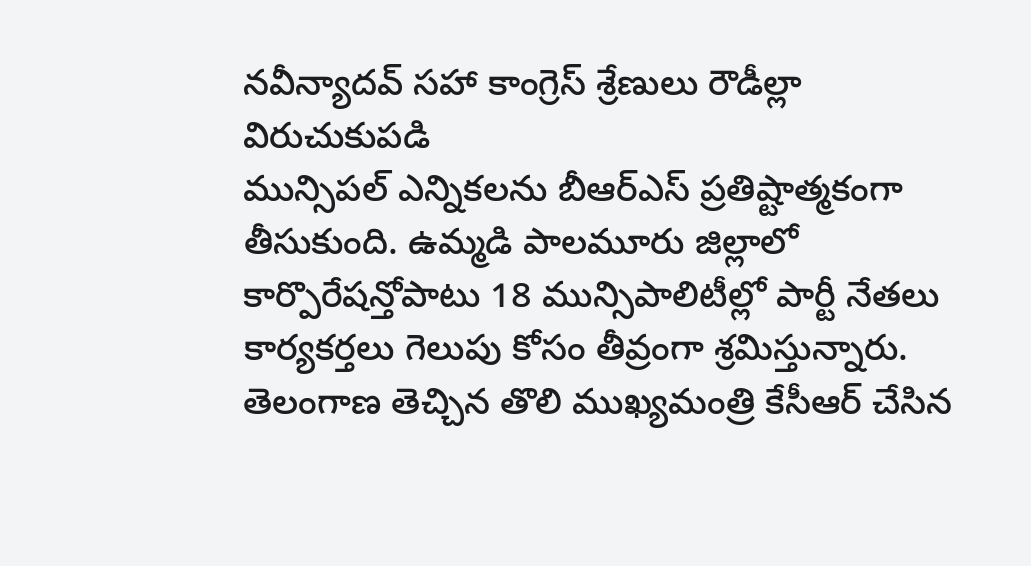నవీన్యాదవ్ సహా కాంగ్రెస్ శ్రేణులు రౌడీల్లా విరుచుకుపడి
మున్సిపల్ ఎన్నికలను బీఆర్ఎస్ ప్రతిష్టాత్మకంగా తీసుకుంది. ఉమ్మడి పాలమూరు జిల్లాలో కార్పొరేషన్తోపాటు 18 మున్సిపాలిటీల్లో పార్టీ నేతలు కార్యకర్తలు గెలుపు కోసం తీవ్రంగా శ్రమిస్తున్నారు.
తెలంగాణ తెచ్చిన తొలి ముఖ్యమంత్రి కేసీఆర్ చేసిన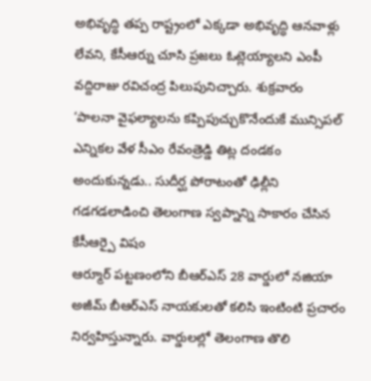అభివృద్ధి తప్ప రాష్ట్రంలో ఎక్కడా అభివృద్ధి ఆనవాళ్లు లేవని, కేసీఆర్ను చూసి ప్రజలు ఓట్లెయ్యాలని ఎంపీ వద్దిరాజు రవిచంద్ర పిలుపునిచ్చారు. శుక్రవారం
‘పాలనా వైఫల్యాలను కప్పిపుచ్చుకొనేందుకే మున్సిపల్ ఎన్నికల వేళ సీఎం రేవంత్రెడ్డి తిట్ల దండకం అందుకున్నడు.. సుదీర్ఘ పోరాటంతో ఢిల్లీని గడగడలాడించి తెలంగాణ స్వప్నాన్ని సాకారం చేసిన కేసీఆర్పై విషం
ఆర్మూర్ పట్టణంలోని బీఆర్ఎస్ 28 వార్డులో నజియా అజీమ్ బీఆర్ఎస్ నాయకులతో కలిసి ఇంటింటి ప్రచారం నిర్వహిస్తున్నారు. వార్డులల్లో తెలంగాణ తొలి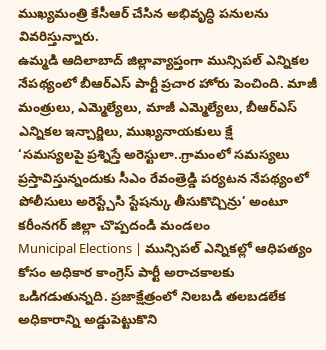ముఖ్యమంత్రి కేసీఆర్ చేసిన అభివృద్ధి పనులను వివరిస్తున్నారు.
ఉమ్మడి ఆదిలాబాద్ జిల్లావ్యాప్తంగా మున్సిపల్ ఎన్నికల నేపథ్యంలో బీఆర్ఎస్ పార్టీ ప్రచార హోరు పెంచింది. మాజీ మంత్రులు, ఎమ్మెల్యేలు, మాజీ ఎమ్మెల్యేలు, బీఆర్ఎస్ ఎన్నికల ఇన్చార్జిలు, ముఖ్యనాయకులు క్షే
‘సమస్యలపై ప్రశ్నిస్తే అరెస్టులా..గ్రామంలో సమస్యలు ప్రస్తావిస్తున్నందుకు సీఎం రేవంత్రెడ్డి పర్యటన నేపథ్యంలో పోలీసులు అరెస్ట్చేసి స్టేషన్కు తీసుకొచ్చిన్రు’ అంటూ కరీంనగర్ జిల్లా చొప్పదండి మండలం
Municipal Elections | మున్సిపల్ ఎన్నికల్లో ఆధిపత్యం కోసం అధికార కాంగ్రెస్ పార్టీ అరాచకాలకు ఒడిగడుతున్నది. ప్రజాక్షేత్రంలో నిలబడి తలబడలేక అధికారాన్ని అడ్డుపెట్టుకొని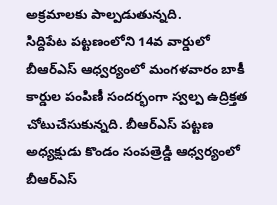అక్రమాలకు పాల్పడుతున్నది.
సిద్దిపేట పట్టణంలోని 14వ వార్డులో బీఆర్ఎస్ ఆధ్వర్యంలో మంగళవారం బాకీ కార్డుల పంపిణీ సందర్భంగా స్వల్ప ఉద్రిక్తత చోటుచేసుకున్నది. బీఆర్ఎస్ పట్టణ అధ్యక్షుడు కొండం సంపత్రెడ్డి ఆధ్వర్యంలో బీఆర్ఎస్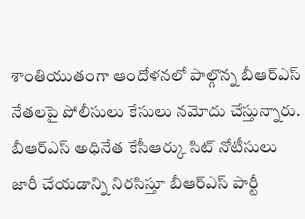శాంతియుతంగా ఆందోళనలో పాల్గొన్న బీఆర్ఎస్ నేతలపై పోలీసులు కేసులు నమోదు చేస్తున్నారు. బీఆర్ఎస్ అధినేత కేసీఆర్కు సిట్ నోటీసులు జారీ చేయడాన్ని నిరసిస్తూ బీఆర్ఎస్ పార్టీ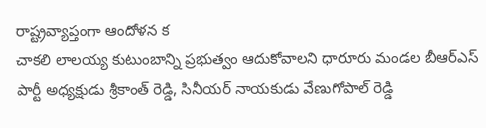రాష్ట్రవ్యాప్తంగా ఆందోళన క
చాకలి లాలయ్య కుటుంబాన్ని ప్రభుత్వం ఆదుకోవాలని ధారూరు మండల బీఆర్ఎస్ పార్టీ అధ్యక్షుడు శ్రీకాంత్ రెడ్డి, సినీయర్ నాయకుడు వేణుగోపాల్ రెడ్డి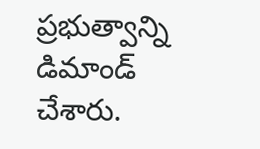ప్రభుత్వాన్ని డిమాండ్ చేశారు.